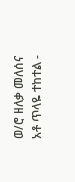ወ/ሮ ዘለቃ መለሰና አቶ ጥላዬ ተከተል -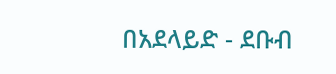በአደላይድ - ደቡብ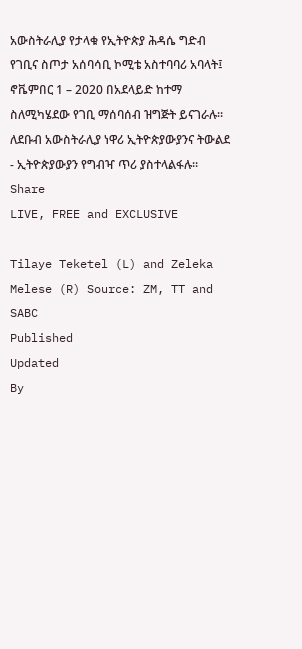አውስትራሊያ የታላቁ የኢትዮጵያ ሕዳሴ ግድብ የገቢና ስጦታ አሰባሳቢ ኮሚቴ አስተባባሪ አባላት፤ ኖቬምበር 1 – 2020 በአደላይድ ከተማ ስለሚካሄደው የገቢ ማሰባሰብ ዝግጅት ይናገራሉ። ለደቡብ አውስትራሊያ ነዋሪ ኢትዮጵያውያንና ትውልደ - ኢትዮጵያውያን የግብዣ ጥሪ ያስተላልፋሉ።
Share
LIVE, FREE and EXCLUSIVE

Tilaye Teketel (L) and Zeleka Melese (R) Source: ZM, TT and SABC
Published
Updated
By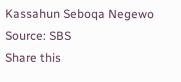Kassahun Seboqa Negewo
Source: SBS
Share this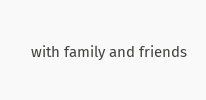with family and friends